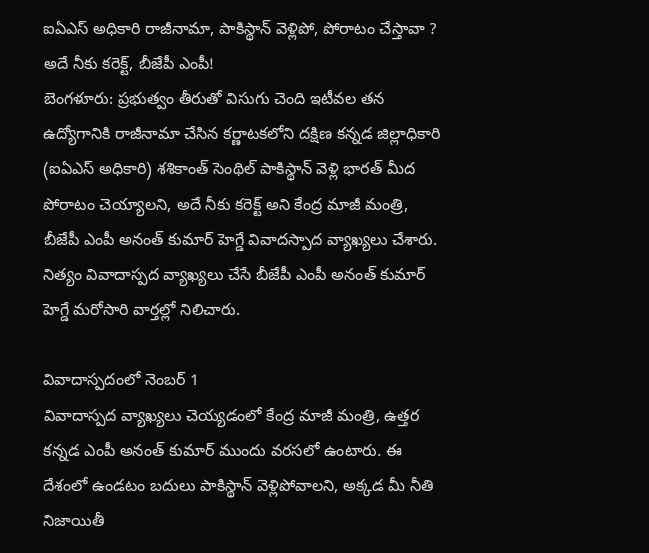ఐఏఎస్ అధికారి రాజీనామా, పాకిస్థాన్ వెళ్లిపో, పోరాటం చేస్తావా ? అదే నీకు కరెక్ట్, బీజేపీ ఎంపీ!
బెంగళూరు: ప్రభుత్వం తీరుతో విసుగు చెంది ఇటీవల తన ఉద్యోగానికి రాజీనామా చేసిన కర్ణాటకలోని దక్షిణ కన్నడ జిల్లాధికారి (ఐఏఎస్ అధికారి) శశికాంత్ సెంథిల్ పాకిస్థాన్ వెళ్లి భారత్ మీద పోరాటం చెయ్యాలని, అదే నీకు కరెక్ట్ అని కేంద్ర మాజీ మంత్రి, బీజేపీ ఎంపీ అనంత్ కుమార్ హెగ్డే వివాదస్పాద వ్యాఖ్యలు చేశారు. నిత్యం వివాదాస్పద వ్యాఖ్యలు చేసే బీజేపీ ఎంపీ అనంత్ కుమార్ హెగ్డే మరోసారి వార్తల్లో నిలిచారు.

వివాదాస్పదంలో నెంబర్ 1
వివాదాస్పద వ్యాఖ్యలు చెయ్యడంలో కేంద్ర మాజీ మంత్రి, ఉత్తర కన్నడ ఎంపీ అనంత్ కుమార్ ముందు వరసలో ఉంటారు. ఈ దేశంలో ఉండటం బదులు పాకిస్థాన్ వెళ్లిపోవాలని, అక్కడ మీ నీతి నిజాయితీ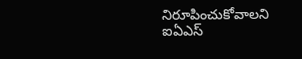నిరూపించుకోవాలని ఐఏఎస్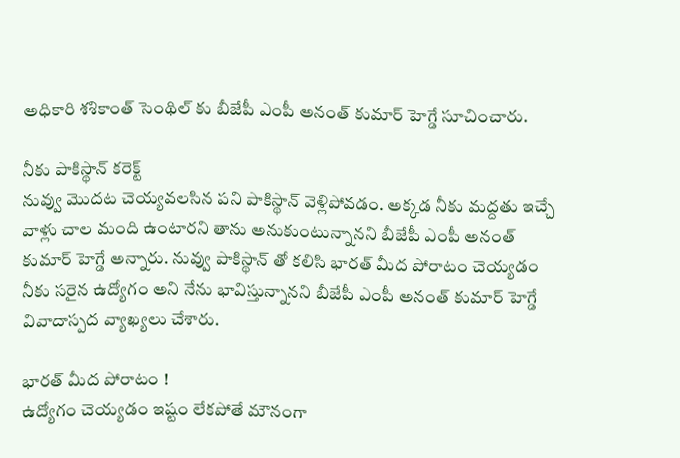అధికారి శశికాంత్ సెంథిల్ కు బీజేపీ ఎంపీ అనంత్ కుమార్ హెగ్డే సూచించారు.

నీకు పాకిస్థాన్ కరెక్ట్
నువ్వు మొదట చెయ్యవలసిన పని పాకిస్థాన్ వెళ్లిపోవడం. అక్కడ నీకు మద్దతు ఇచ్చే వాళ్లు చాల మంది ఉంటారని తాను అనుకుంటున్నానని బీజేపీ ఎంపీ అనంత్ కుమార్ హెగ్డే అన్నారు. నువ్వు పాకిస్థాన్ తో కలిసి భారత్ మీద పోరాటం చెయ్యడం నీకు సరైన ఉద్యోగం అని నేను భావిస్తున్నానని బీజేపీ ఎంపీ అనంత్ కుమార్ హెగ్డే వివాదాస్పద వ్యాఖ్యలు చేశారు.

భారత్ మీద పోరాటం !
ఉద్యోగం చెయ్యడం ఇష్టం లేకపోతే మౌనంగా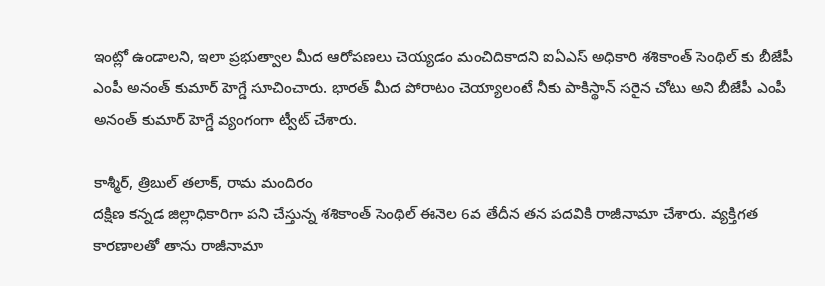ఇంట్లో ఉండాలని, ఇలా ప్రభుత్వాల మీద ఆరోపణలు చెయ్యడం మంచిదికాదని ఐఏఎస్ అధికారి శశికాంత్ సెంథిల్ కు బీజేపీ ఎంపీ అనంత్ కుమార్ హెగ్డే సూచించారు. భారత్ మీద పోరాటం చెయ్యాలంటే నీకు పాకిస్థాన్ సరైన చోటు అని బీజేపీ ఎంపీ అనంత్ కుమార్ హెగ్డే వ్యంగంగా ట్వీట్ చేశారు.

కాశ్మీర్, త్రిబుల్ తలాక్, రామ మందిరం
దక్షిణ కన్నడ జిల్లాధికారిగా పని చేస్తున్న శశికాంత్ సెంథిల్ ఈనెల 6వ తేదీన తన పదవికి రాజీనామా చేశారు. వ్యక్తిగత కారణాలతో తాను రాజీనామా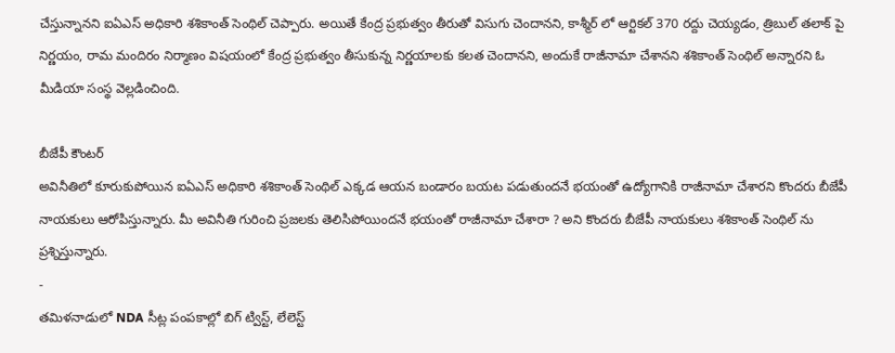చేస్తున్నానని ఐఏఎస్ అధికారి శశికాంత్ సెంథిల్ చెప్పారు. అయితే కేంద్ర ప్రభుత్వం తీరుతో విసుగు చెందానని, కాశ్మీర్ లో ఆర్టికల్ 370 రద్దు చెయ్యడం, త్రిబుల్ తలాక్ పై నిర్ణయం, రామ మందిరం నిర్మాణం విషయంలో కేంద్ర ప్రభుత్వం తీసుకున్న నిర్ణయాలకు కలత చెందానని, అందుకే రాజీనామా చేశానని శశికాంత్ సెంథిల్ అన్నారని ఓ మీడియా సంస్థ వెల్లడించింది.

బీజేపీ కౌంటర్
అవినీతిలో కూరుకుపోయిన ఐఏఎస్ అధికారి శశికాంత్ సెంథిల్ ఎక్కడ ఆయన బండారం బయట పడుతుందనే భయంతో ఉద్యోగానికి రాజీనామా చేశారని కొందరు బీజేపీ నాయకులు ఆరోపిస్తున్నారు. మీ అవినీతి గురించి ప్రజలకు తెలిసిపోయిందనే భయంతో రాజీనామా చేశారా ? అని కొందరు బీజేపీ నాయకులు శశికాంత్ సెంథిల్ ను ప్రశ్నిస్తున్నారు.
-
తమిళనాడులో NDA సీట్ల పంపకాల్లో బిగ్ ట్విస్ట్, లేలెస్ట్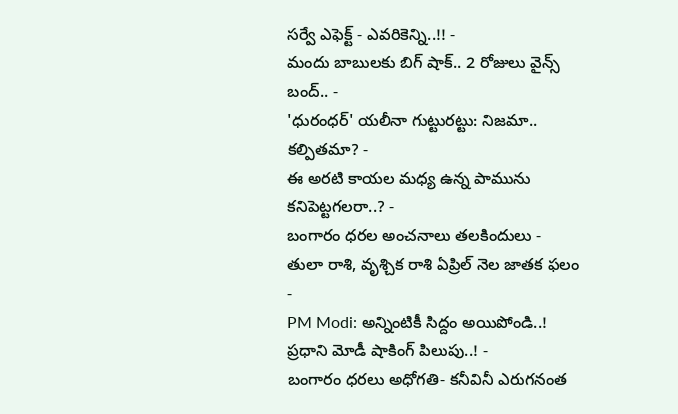సర్వే ఎఫెక్ట్ - ఎవరికెన్ని..!! -
మందు బాబులకు బిగ్ షాక్.. 2 రోజులు వైన్స్ బంద్.. -
'ధురంధర్' యలీనా గుట్టురట్టు: నిజమా.. కల్పితమా? -
ఈ అరటి కాయల మధ్య ఉన్న పామును కనిపెట్టగలరా..? -
బంగారం ధరల అంచనాలు తలకిందులు -
తులా రాశి, వృశ్చిక రాశి ఏప్రిల్ నెల జాతక ఫలం -
PM Modi: అన్నింటికీ సిద్దం అయిపోండి..! ప్రధాని మోడీ షాకింగ్ పిలుపు..! -
బంగారం ధరలు అధోగతి- కనీవినీ ఎరుగనంత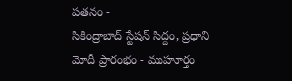పతనం -
సికింద్రాబాద్ స్టేషన్ సిద్దం, ప్రధాని మోదీ ప్రారంభం - ముహూర్తం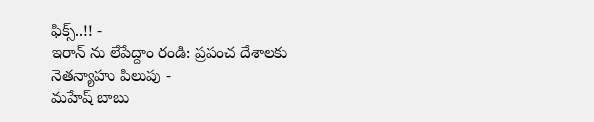ఫిక్స్..!! -
ఇరాన్ ను లేపేద్దాం రండి: ప్రపంచ దేశాలకు నెతన్యాహు పిలుపు -
మహేష్ బాబు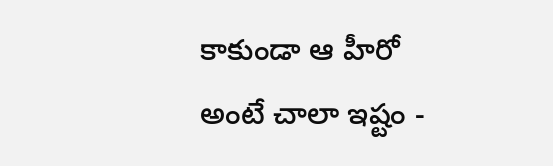కాకుండా ఆ హీరో అంటే చాలా ఇష్టం -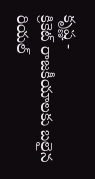కృష్ణ -
క్రికెట్ రాజకీయాలకు బలైన రియల్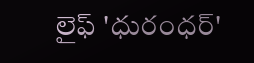లైఫ్ 'ధురంధర్'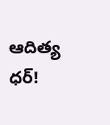ఆదిత్య ధర్!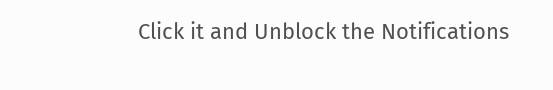Click it and Unblock the Notifications